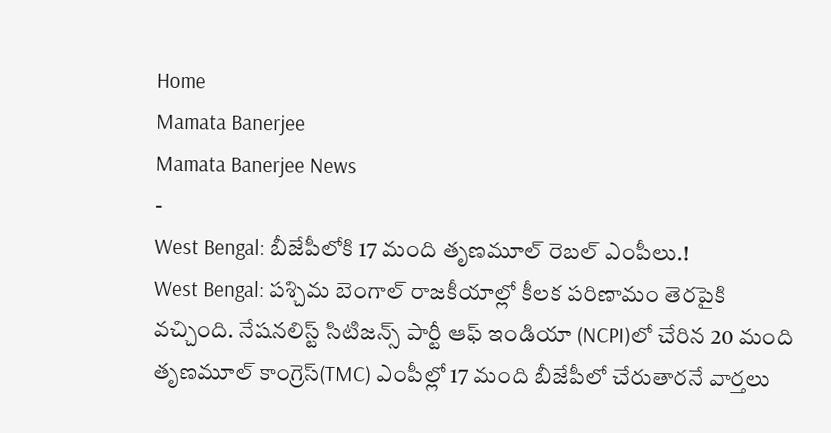Home
Mamata Banerjee
Mamata Banerjee News
-
West Bengal: బీజేపీలోకి 17 మంది తృణమూల్ రెబల్ ఎంపీలు.!
West Bengal: పశ్చిమ బెంగాల్ రాజకీయాల్లో కీలక పరిణామం తెరపైకి వచ్చింది. నేషనలిస్ట్ సిటిజన్స్ పార్టీ ఆఫ్ ఇండియా (NCPI)లో చేరిన 20 మంది తృణమూల్ కాంగ్రెస్(TMC) ఎంపీల్లో 17 మంది బీజేపీలో చేరుతారనే వార్తలు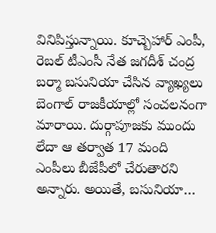వినిపిస్తున్నాయి. కూచ్బెహార్ ఎంపీ, రెబల్ టీఎంసీ నేత జగదీశ్ చంద్ర బర్మా బసునియా చేసిన వ్యాఖ్యలు బెంగాల్ రాజకీయాల్లో సంచలనంగా మారాయి. దుర్గాపూజకు ముందు లేదా ఆ తర్వాత 17 మంది ఎంపీలు బీజేపీలో చేరుతారని అన్నారు. అయితే, బసునియా…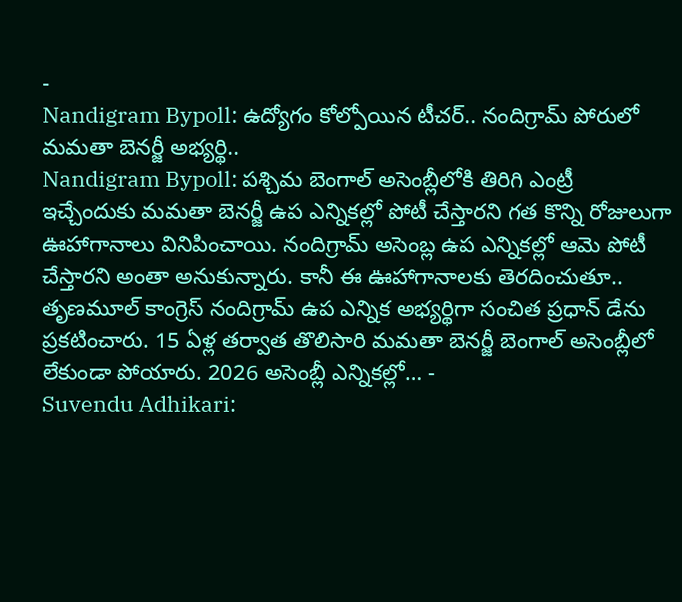-
Nandigram Bypoll: ఉద్యోగం కోల్పోయిన టీచర్.. నందిగ్రామ్ పోరులో మమతా బెనర్జీ అభ్యర్థి..
Nandigram Bypoll: పశ్చిమ బెంగాల్ అసెంబ్లీలోకి తిరిగి ఎంట్రీ ఇచ్చేందుకు మమతా బెనర్జీ ఉప ఎన్నికల్లో పోటీ చేస్తారని గత కొన్ని రోజులుగా ఊహాగానాలు వినిపించాయి. నందిగ్రామ్ అసెంబ్ల ఉప ఎన్నికల్లో ఆమె పోటీ చేస్తారని అంతా అనుకున్నారు. కానీ ఈ ఊహాగానాలకు తెరదించుతూ.. తృణమూల్ కాంగ్రెస్ నందిగ్రామ్ ఉప ఎన్నిక అభ్యర్థిగా సంచిత ప్రధాన్ డేను ప్రకటించారు. 15 ఏళ్ల తర్వాత తొలిసారి మమతా బెనర్జీ బెంగాల్ అసెంబ్లీలో లేకుండా పోయారు. 2026 అసెంబ్లీ ఎన్నికల్లో… -
Suvendu Adhikari: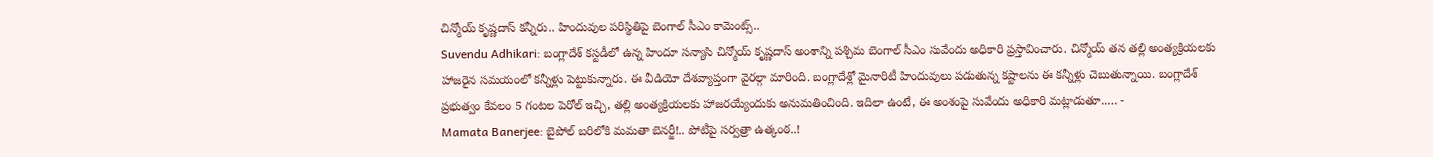చిన్మోయ్ కృష్ణదాస్ కన్నీరు.. హిందువుల పరిస్థితిపై బెంగాల్ సీఎం కామెంట్స్..
Suvendu Adhikari: బంగ్లాదేశ్ కస్టడీలో ఉన్న హిందూ సన్యాసి చిన్మోయ్ కృష్ణదాస్ అంశాన్ని పశ్చిమ బెంగాల్ సీఎం సువేందు అధికారి ప్రస్తావించారు. చిన్మోయ్ తన తల్లి అంత్యక్రియలకు హాజరైన సమయంలో కన్నీళ్లు పెట్టుకున్నారు. ఈ వీడియో దేశవ్యాప్తంగా వైరల్గా మారింది. బంగ్లాదేశ్లో మైనారిటీ హిందువులు పడుతున్న కష్టాలను ఈ కన్నీళ్లు చెబుతున్నాయి. బంగ్లాదేశ్ ప్రభుత్వం కేవలం 5 గంటల పెరోల్ ఇచ్చి, తల్లి అంత్యక్రియలకు హాజరయ్యేందుకు అనుమతించింది. ఇదిలా ఉంటే, ఈ అంశంపై సువేందు అధికారి మట్లాడుతూ..… -
Mamata Banerjee: బైపోల్ బరిలోకి మమతా బెనర్జీ!.. పోటీపై సర్వత్రా ఉత్కంఠ..!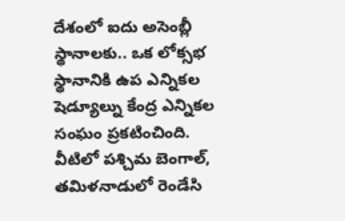దేశంలో ఐదు అసెంబ్లీ స్థానాలకు.. ఒక లోక్సభ స్థానానికి ఉప ఎన్నికల షెడ్యూల్ను కేంద్ర ఎన్నికల సంఘం ప్రకటించింది. వీటిలో పశ్చిమ బెంగాల్, తమిళనాడులో రెండేసి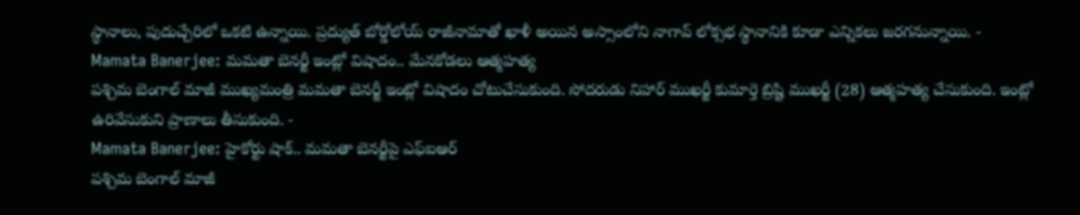స్థానాలు, పుదుచ్చేరిలో ఒకటి ఉన్నాయి. ప్రద్యుత్ బోర్డోలోయ్ రాజీనామాతో ఖాళీ అయిన అస్సాంలోని నాగావ్ లోక్సభ స్థానానికి కూడా ఎన్నికలు జరగనున్నాయి. -
Mamata Banerjee: మమతా బెనర్జీ ఇంట్లో విషాదం.. మేనకోడలు ఆత్మహత్య
పశ్చిమ బెంగాల్ మాజీ ముఖ్యమంత్రి మమతా బెనర్జీ ఇంట్లో విషాదం చోటుచేసుకుంది. సోదరుడు నిహార్ ముఖర్జీ కుమార్తె బ్రిష్టి ముఖర్జీ (28) ఆత్మహత్య చేసుకుంది. ఇంట్లో ఉరివేసుకుని ప్రాణాలు తీసుకుంది. -
Mamata Banerjee: హైకోర్టు షాక్.. మమతా బెనర్జీపై ఎఫ్ఐఆర్
పశ్చిమ బెంగాల్ మాజీ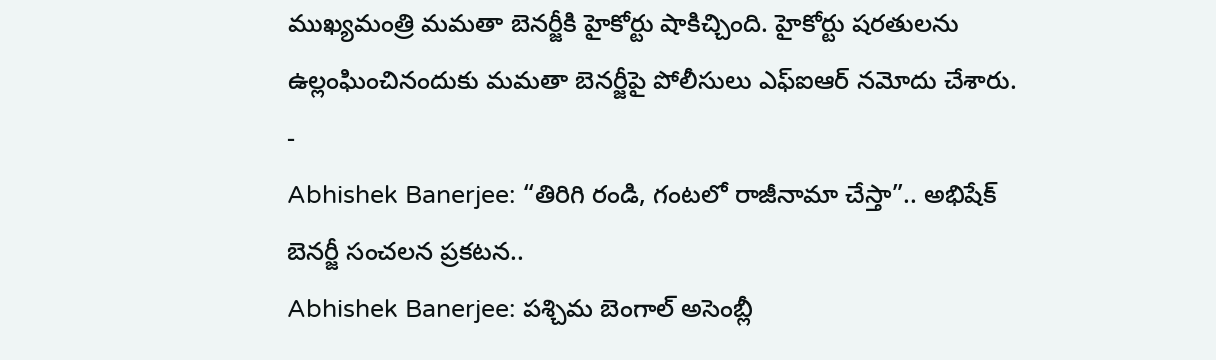ముఖ్యమంత్రి మమతా బెనర్జీకి హైకోర్టు షాకిచ్చింది. హైకోర్టు షరతులను ఉల్లంఘించినందుకు మమతా బెనర్జీపై పోలీసులు ఎఫ్ఐఆర్ నమోదు చేశారు. -
Abhishek Banerjee: “తిరిగి రండి, గంటలో రాజీనామా చేస్తా”.. అభిషేక్ బెనర్జీ సంచలన ప్రకటన..
Abhishek Banerjee: పశ్చిమ బెంగాల్ అసెంబ్లీ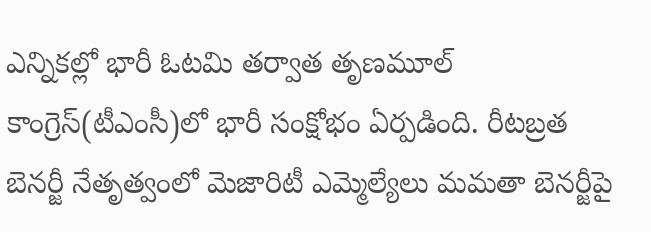ఎన్నికల్లో భారీ ఓటమి తర్వాత తృణమూల్ కాంగ్రెస్(టీఎంసీ)లో భారీ సంక్షోభం ఏర్పడింది. రీటబ్రత బెనర్జీ నేతృత్వంలో మెజారిటీ ఎమ్మెల్యేలు మమతా బెనర్జీపై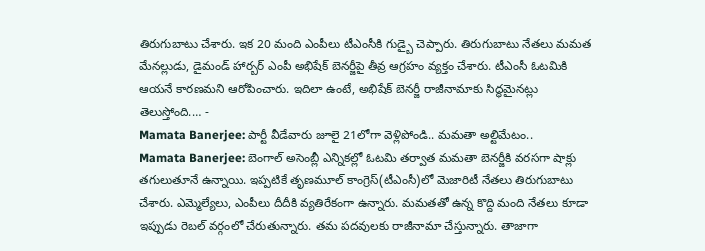తిరుగుబాటు చేశారు. ఇక 20 మంది ఎంపీలు టీఎంసీకి గుడ్బై చెప్పారు. తిరుగుబాటు నేతలు మమత మేనల్లుడు, డైమండ్ హార్బర్ ఎంపీ అభిషేక్ బెనర్జీపై తీవ్ర ఆగ్రహం వ్యక్తం చేశారు. టీఎంసీ ఓటమికి ఆయనే కారణమని ఆరోపించారు. ఇదిలా ఉంటే, అభిషేక్ బెనర్జీ రాజీనామాకు సిద్ధమైనట్లు తెలుస్తోంది.… -
Mamata Banerjee: పార్టీ వీడేవారు జూలై 21లోగా వెళ్లిపోండి.. మమతా అల్టిమేటం..
Mamata Banerjee: బెంగాల్ అసెంబ్లీ ఎన్నికల్లో ఓటమి తర్వాత మమతా బెనర్జీకి వరసగా షాక్లు తగులుతూనే ఉన్నాయి. ఇప్పటికే తృణమూల్ కాంగ్రెస్(టీఎంసీ)లో మెజారిటీ నేతలు తిరుగుబాటు చేశారు. ఎమ్మెల్యేలు, ఎంపీలు దీదీకి వ్యతిరేకంగా ఉన్నారు. మమతతో ఉన్న కొద్ది మంది నేతలు కూడా ఇప్పుడు రెబల్ వర్గంలో చేరుతున్నారు. తమ పదవులకు రాజీనామా చేస్తున్నారు. తాజాగా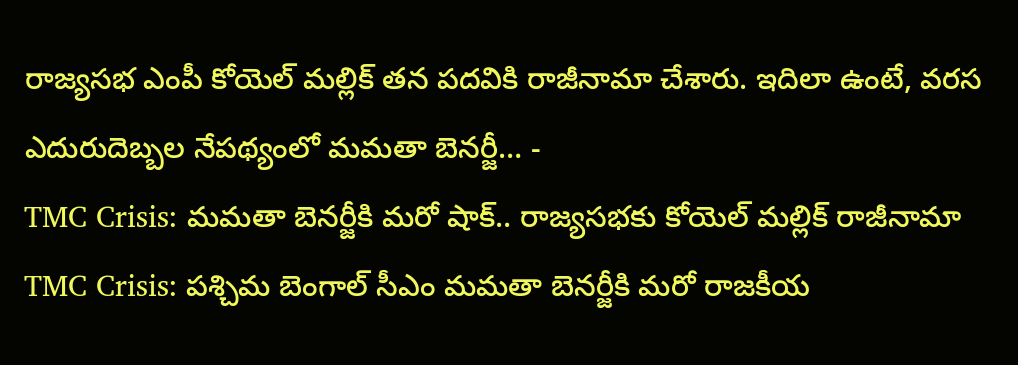రాజ్యసభ ఎంపీ కోయెల్ మల్లిక్ తన పదవికి రాజీనామా చేశారు. ఇదిలా ఉంటే, వరస ఎదురుదెబ్బల నేపథ్యంలో మమతా బెనర్జీ… -
TMC Crisis: మమతా బెనర్జీకి మరో షాక్.. రాజ్యసభకు కోయెల్ మల్లిక్ రాజీనామా
TMC Crisis: పశ్చిమ బెంగాల్ సీఎం మమతా బెనర్జీకి మరో రాజకీయ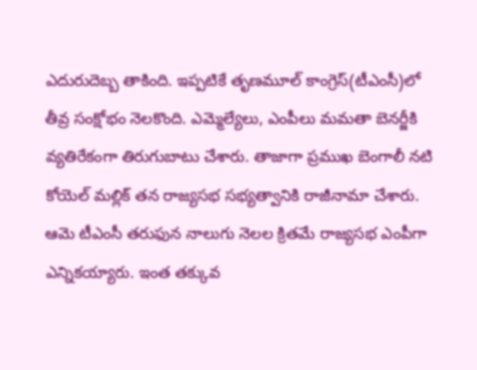ఎదురుదెబ్బ తాకింది. ఇప్పటికే తృణమూల్ కాంగ్రెస్(టీఎంసీ)లో తీవ్ర సంక్షోభం నెలకొంది. ఎమ్మెల్యేలు, ఎంపీలు మమతా బెనర్జీకి వ్యతిరేకంగా తిరుగుబాటు చేశారు. తాజాగా ప్రముఖ బెంగాలీ నటి కోయెల్ మల్లిక్ తన రాజ్యసభ సభ్యత్వానికి రాజీనామా చేశారు. ఆమె టీఎంసీ తరుఫున నాలుగు నెలల క్రితమే రాజ్యసభ ఎంపీగా ఎన్నికయ్యారు. ఇంత తక్కువ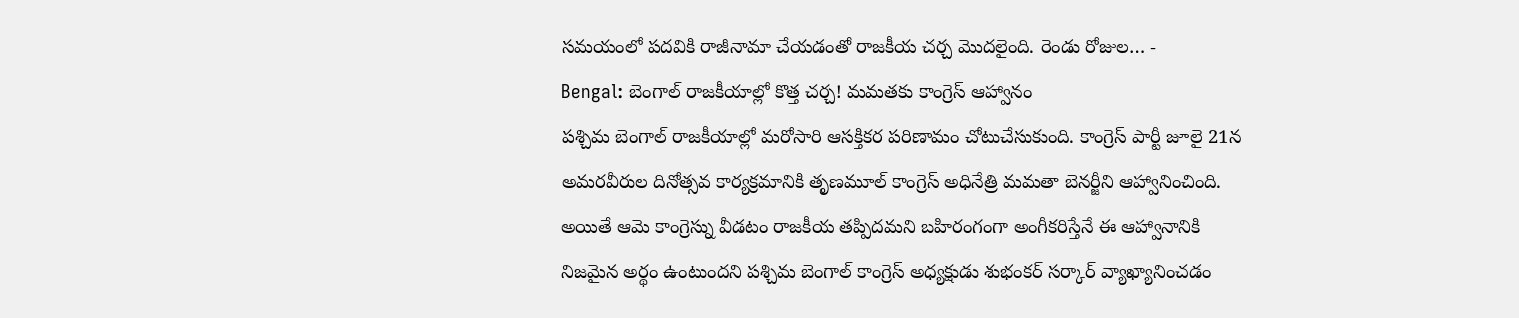సమయంలో పదవికి రాజీనామా చేయడంతో రాజకీయ చర్చ మొదలైంది. రెండు రోజుల… -
Bengal: బెంగాల్ రాజకీయాల్లో కొత్త చర్చ! మమతకు కాంగ్రెస్ ఆహ్వానం
పశ్చిమ బెంగాల్ రాజకీయాల్లో మరోసారి ఆసక్తికర పరిణామం చోటుచేసుకుంది. కాంగ్రెస్ పార్టీ జూలై 21న అమరవీరుల దినోత్సవ కార్యక్రమానికి తృణమూల్ కాంగ్రెస్ అధినేత్రి మమతా బెనర్జీని ఆహ్వానించింది. అయితే ఆమె కాంగ్రెస్ను వీడటం రాజకీయ తప్పిదమని బహిరంగంగా అంగీకరిస్తేనే ఈ ఆహ్వానానికి నిజమైన అర్థం ఉంటుందని పశ్చిమ బెంగాల్ కాంగ్రెస్ అధ్యక్షుడు శుభంకర్ సర్కార్ వ్యాఖ్యానించడం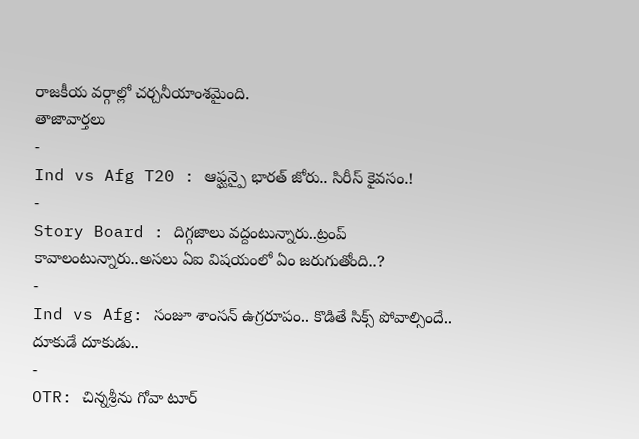రాజకీయ వర్గాల్లో చర్చనీయాంశమైంది.
తాజావార్తలు
-
Ind vs Afg T20 : ఆఫ్ఘన్పై భారత్ జోరు.. సిరీస్ కైవసం.!
-
Story Board : దిగ్గజాలు వద్దంటున్నారు..ట్రంప్ కావాలంటున్నారు..అసలు ఏఐ విషయంలో ఏం జరుగుతోంది..?
-
Ind vs Afg: సంజూ శాంసన్ ఉగ్రరూపం.. కొడితే సిక్స్ పోవాల్సిందే.. దూకుడే దూకుడు..
-
OTR: చిన్నశ్రీను గోవా టూర్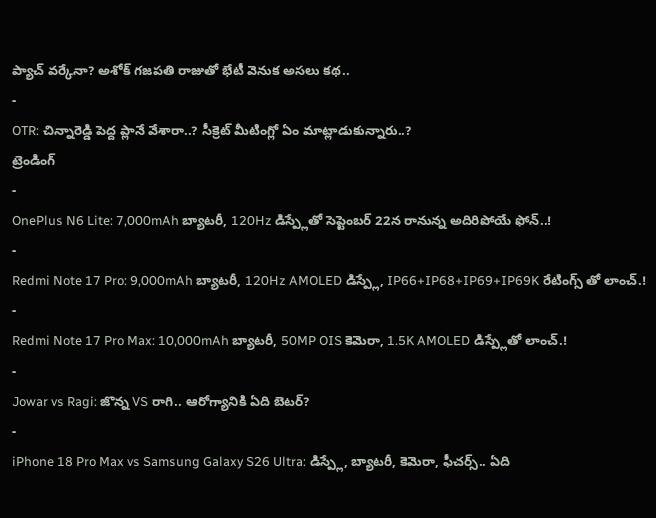ప్యాచ్ వర్కేనా? అశోక్ గజపతి రాజుతో భేటీ వెనుక అసలు కథ..
-
OTR: చిన్నారెడ్డి పెద్ద ప్లానే వేశారా..? సీక్రెట్ మీటింగ్లో ఏం మాట్లాడుకున్నారు..?
ట్రెండింగ్
-
OnePlus N6 Lite: 7,000mAh బ్యాటరీ, 120Hz డిస్ప్లేతో సెప్టెంబర్ 22న రానున్న అదిరిపోయే ఫోన్..!
-
Redmi Note 17 Pro: 9,000mAh బ్యాటరీ, 120Hz AMOLED డిస్ప్లే, IP66+IP68+IP69+IP69K రేటింగ్స్ తో లాంచ్.!
-
Redmi Note 17 Pro Max: 10,000mAh బ్యాటరీ, 50MP OIS కెమెరా, 1.5K AMOLED డిస్ప్లేతో లాంచ్.!
-
Jowar vs Ragi: జొన్న VS రాగి.. ఆరోగ్యానికి ఏది బెటర్?
-
iPhone 18 Pro Max vs Samsung Galaxy S26 Ultra: డిస్ప్లే, బ్యాటరీ, కెమెరా, ఫీచర్స్.. ఏది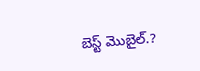బెస్ట్ మొబైల్.?